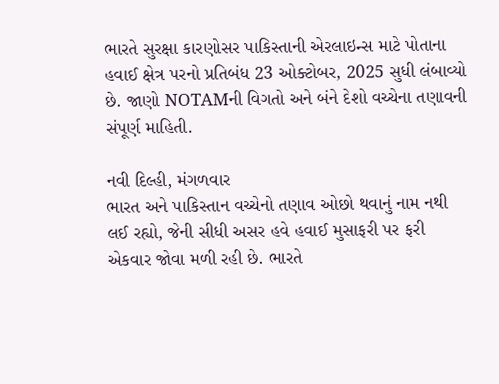ભારતે સુરક્ષા કારણોસર પાકિસ્તાની એરલાઇન્સ માટે પોતાના હવાઈ ક્ષેત્ર પરનો પ્રતિબંધ 23 ઓક્ટોબર, 2025 સુધી લંબાવ્યો છે. જાણો NOTAMની વિગતો અને બંને દેશો વચ્ચેના તણાવની સંપૂર્ણ માહિતી.

નવી દિલ્હી, મંગળવાર
ભારત અને પાકિસ્તાન વચ્ચેનો તણાવ ઓછો થવાનું નામ નથી લઈ રહ્યો, જેની સીધી અસર હવે હવાઈ મુસાફરી પર ફરી એકવાર જોવા મળી રહી છે. ભારતે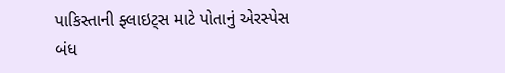પાકિસ્તાની ફ્લાઇટ્સ માટે પોતાનું એરસ્પેસ બંધ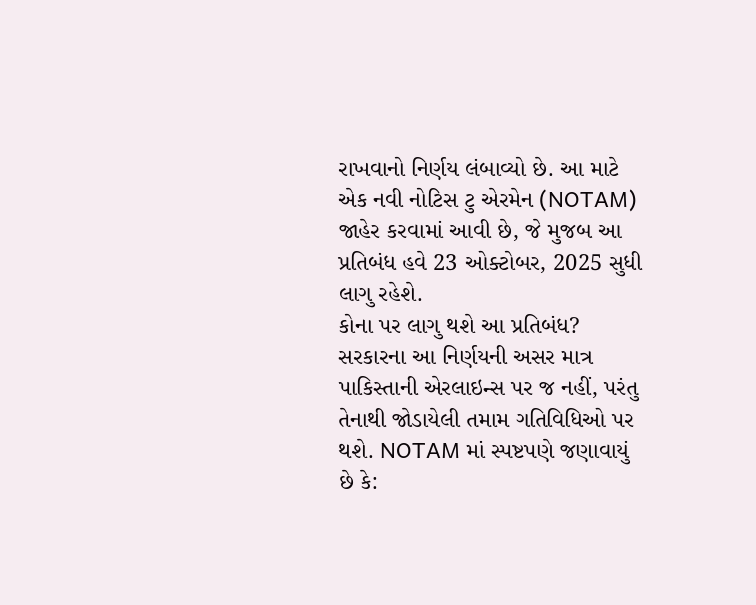રાખવાનો નિર્ણય લંબાવ્યો છે. આ માટે એક નવી નોટિસ ટુ એરમેન (NOTAM) જાહેર કરવામાં આવી છે, જે મુજબ આ પ્રતિબંધ હવે 23 ઓક્ટોબર, 2025 સુધી લાગુ રહેશે.
કોના પર લાગુ થશે આ પ્રતિબંધ?
સરકારના આ નિર્ણયની અસર માત્ર પાકિસ્તાની એરલાઇન્સ પર જ નહીં, પરંતુ તેનાથી જોડાયેલી તમામ ગતિવિધિઓ પર થશે. NOTAM માં સ્પષ્ટપણે જણાવાયું છે કે: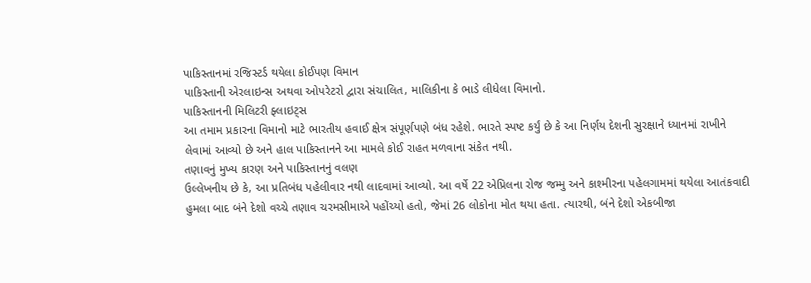પાકિસ્તાનમાં રજિસ્ટર્ડ થયેલા કોઈપણ વિમાન
પાકિસ્તાની એરલાઇન્સ અથવા ઓપરેટરો દ્વારા સંચાલિત, માલિકીના કે ભાડે લીધેલા વિમાનો.
પાકિસ્તાનની મિલિટરી ફ્લાઇટ્સ
આ તમામ પ્રકારના વિમાનો માટે ભારતીય હવાઈ ક્ષેત્ર સંપૂર્ણપણે બંધ રહેશે. ભારતે સ્પષ્ટ કર્યું છે કે આ નિર્ણય દેશની સુરક્ષાને ધ્યાનમાં રાખીને લેવામાં આવ્યો છે અને હાલ પાકિસ્તાનને આ મામલે કોઈ રાહત મળવાના સંકેત નથી.
તણાવનું મુખ્ય કારણ અને પાકિસ્તાનનું વલણ
ઉલ્લેખનીય છે કે, આ પ્રતિબંધ પહેલીવાર નથી લાદવામાં આવ્યો. આ વર્ષે 22 એપ્રિલના રોજ જમ્મુ અને કાશ્મીરના પહેલગામમાં થયેલા આતંકવાદી હુમલા બાદ બંને દેશો વચ્ચે તણાવ ચરમસીમાએ પહોંચ્યો હતો, જેમાં 26 લોકોના મોત થયા હતા. ત્યારથી, બંને દેશો એકબીજા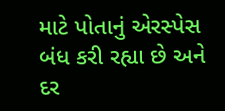માટે પોતાનું એરસ્પેસ બંધ કરી રહ્યા છે અને દર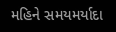મહિને સમયમર્યાદા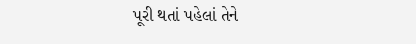પૂરી થતાં પહેલાં તેને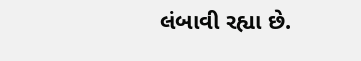લંબાવી રહ્યા છે.